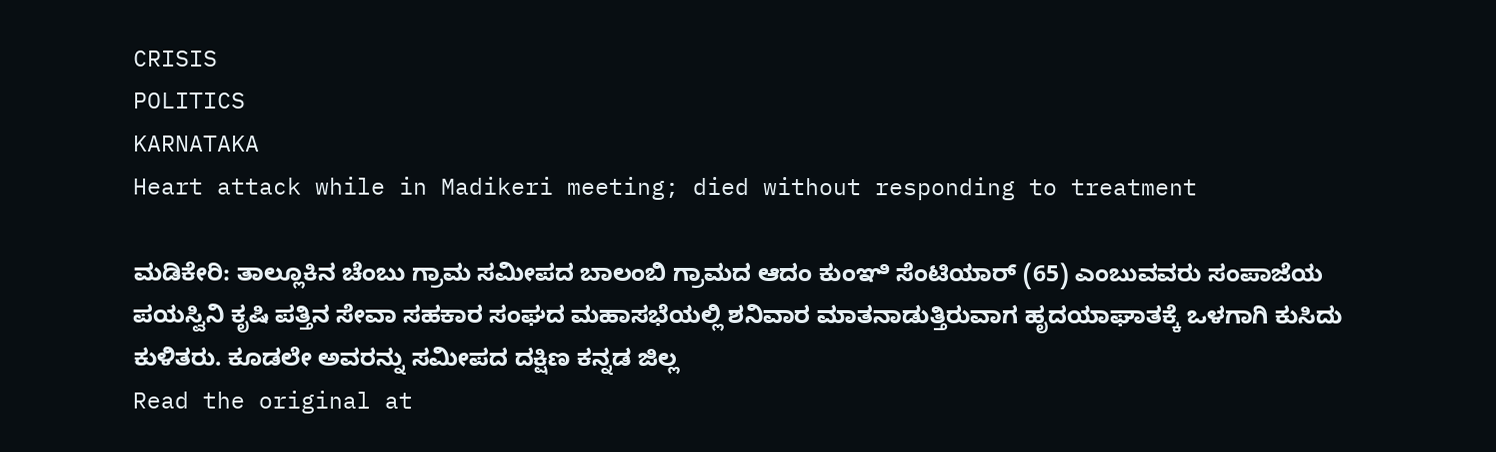CRISIS
POLITICS
KARNATAKA
Heart attack while in Madikeri meeting; died without responding to treatment

ಮಡಿಕೇರಿ: ತಾಲ್ಲೂಕಿನ ಚೆಂಬು ಗ್ರಾಮ ಸಮೀಪದ ಬಾಲಂಬಿ ಗ್ರಾಮದ ಆದಂ ಕುಂಞಿ ಸೆಂಟಿಯಾರ್ (65) ಎಂಬುವವರು ಸಂಪಾಜೆಯ ಪಯಸ್ವಿನಿ ಕೃಷಿ ಪತ್ತಿನ ಸೇವಾ ಸಹಕಾರ ಸಂಘದ ಮಹಾಸಭೆಯಲ್ಲಿ ಶನಿವಾರ ಮಾತನಾಡುತ್ತಿರುವಾಗ ಹೃದಯಾಘಾತಕ್ಕೆ ಒಳಗಾಗಿ ಕುಸಿದು ಕುಳಿತರು. ಕೂಡಲೇ ಅವರನ್ನು ಸಮೀಪದ ದಕ್ಷಿಣ ಕನ್ನಡ ಜಿಲ್ಲ
Read the original at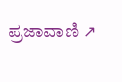ಪ್ರಜಾವಾಣಿ ↗